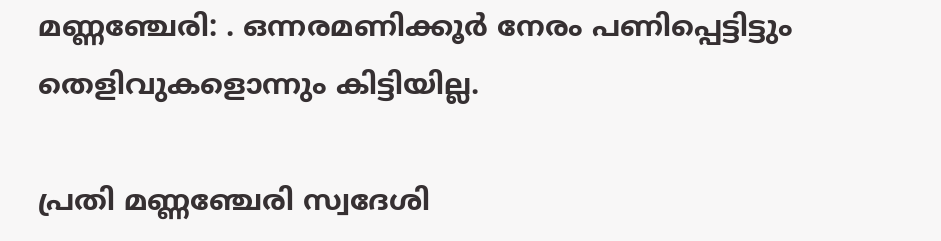മണ്ണഞ്ചേരി: . ഒന്നരമണിക്കൂര്‍ നേരം പണിപ്പെട്ടിട്ടും തെളിവുകളൊന്നും കിട്ടിയില്ല.

പ്രതി മണ്ണഞ്ചേരി സ്വദേശി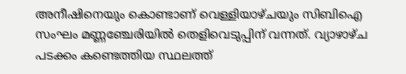അനീഷിനെയും കൊണ്ടാണ് വെള്ളിയാഴ്ചയും സിബിഐ സംഘം മണ്ണഞ്ചേരിയില്‍ തെളിവെടുപ്പിന് വന്നത്. വ്യാഴാഴ്ച പടക്കം കണ്ടെത്തിയ സ്ഥലത്ത്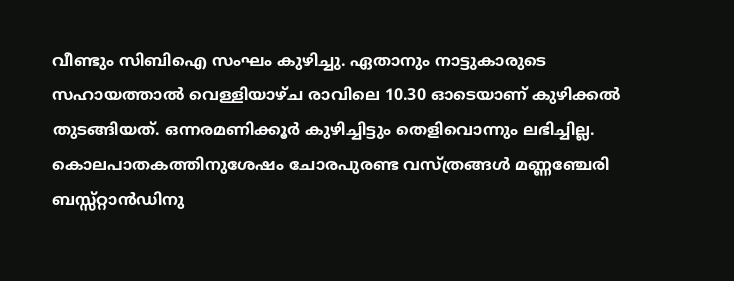വീണ്ടും സിബിഐ സംഘം കുഴിച്ചു. ഏതാനും നാട്ടുകാരുടെ സഹായത്താല്‍ വെള്ളിയാഴ്ച രാവിലെ 10.30 ഓടെയാണ് കുഴിക്കല്‍ തുടങ്ങിയത്. ഒന്നരമണിക്കൂര്‍ കുഴിച്ചിട്ടും തെളിവൊന്നും ലഭിച്ചില്ല. കൊലപാതകത്തിനുശേഷം ചോരപുരണ്ട വസ്ത്രങ്ങള്‍ മണ്ണഞ്ചേരി ബസ്സ്റ്റാന്‍ഡിനു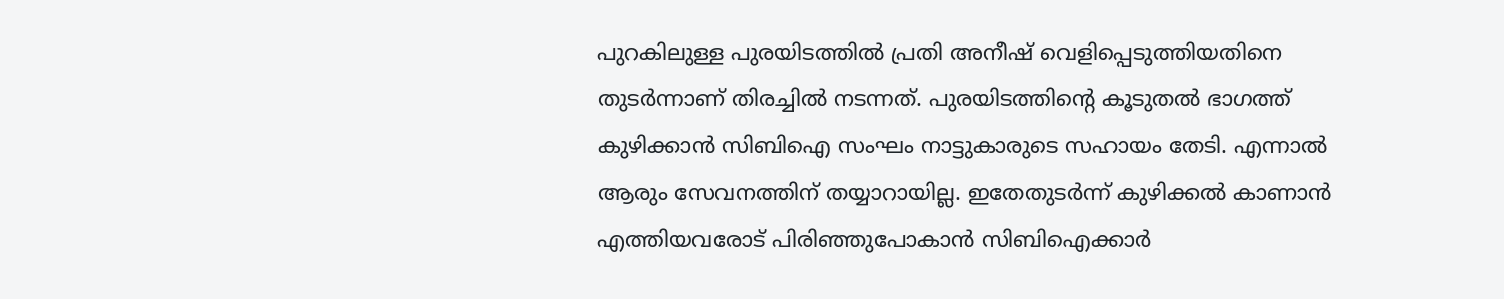പുറകിലുള്ള പുരയിടത്തില്‍ പ്രതി അനീഷ് വെളിപ്പെടുത്തിയതിനെ തുടര്‍ന്നാണ് തിരച്ചില്‍ നടന്നത്. പുരയിടത്തിന്റെ കൂടുതല്‍ ഭാഗത്ത് കുഴിക്കാന്‍ സിബിഐ സംഘം നാട്ടുകാരുടെ സഹായം തേടി. എന്നാല്‍ ആരും സേവനത്തിന് തയ്യാറായില്ല. ഇതേതുടര്‍ന്ന് കുഴിക്കല്‍ കാണാന്‍ എത്തിയവരോട് പിരിഞ്ഞുപോകാന്‍ സിബിഐക്കാര്‍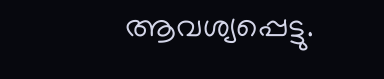ആവശ്യപ്പെട്ടു.